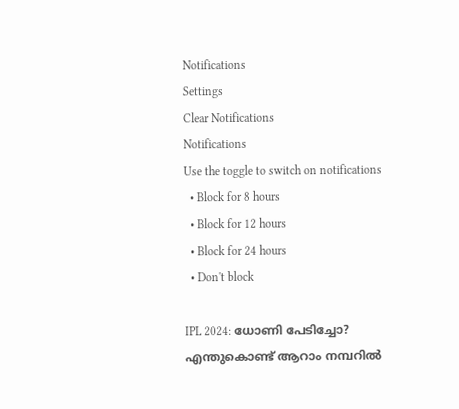Notifications
Settings
Clear Notifications
Notifications
Use the toggle to switch on notifications
  • Block for 8 hours
  • Block for 12 hours
  • Block for 24 hours
  • Don't block

IPL 2024: ധോണി പേടിച്ചോ? എന്തുകൊണ്ട് ആറാം നമ്പറില്‍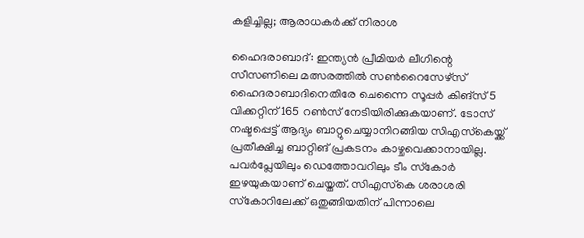കളിച്ചില്ല; ആരാധകര്‍ക്ക് നിരാശ

ഹൈദരാബാദ്: ഇന്ത്യന്‍ പ്രീമിയര്‍ ലീഗിന്റെ സീസണിലെ മത്സരത്തില്‍ സണ്‍റൈസേഴ്‌സ് ഹൈദരാബാദിനെതിരേ ചെന്നൈ സൂപ്പര്‍ കിങ്‌സ് 5 വിക്കറ്റിന് 165 റണ്‍സ് നേടിയിരിക്കുകയാണ്. ടോസ് നഷ്ടപ്പെട്ട് ആദ്യം ബാറ്റുചെയ്യാനിറങ്ങിയ സിഎസ്‌കെയ്ക്ക് പ്രതീക്ഷിച്ച ബാറ്റിങ് പ്രകടനം കാഴ്ചവെക്കാനായില്ല. പവര്‍പ്ലേയിലും ഡെത്തോവറിലും ടീം സ്‌കോര്‍ ഇഴയുകയാണ് ചെയ്തത്. സിഎസ്‌കെ ശരാശരി സ്‌കോറിലേക്ക് ഒതുങ്ങിയതിന് പിന്നാലെ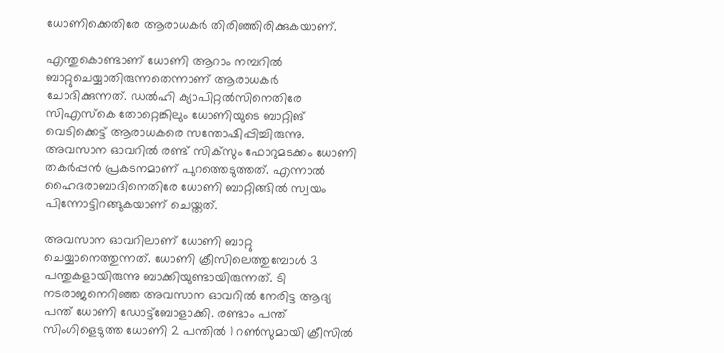ധോണിക്കെതിരേ ആരാധകര്‍ തിരിഞ്ഞിരിക്കുകയാണ്.

എന്തുകൊണ്ടാണ് ധോണി ആറാം നമ്പറില്‍ ബാറ്റുചെയ്യാതിരുന്നതെന്നാണ് ആരാധകര്‍ ചോദിക്കുന്നത്. ഡല്‍ഹി ക്യാപിറ്റല്‍സിനെതിരേ സിഎസ്‌കെ തോറ്റെങ്കിലും ധോണിയുടെ ബാറ്റിങ് വെടിക്കെട്ട് ആരാധകരെ സന്തോഷിപ്പിച്ചിരുന്നു. അവസാന ഓവറില്‍ രണ്ട് സിക്‌സും ഫോറുമടക്കം ധോണി തകര്‍പ്പന്‍ പ്രകടനമാണ് പുറത്തെടുത്തത്. എന്നാല്‍ ഹൈദരാബാദിനെതിരേ ധോണി ബാറ്റിങ്ങില്‍ സ്വയം പിന്നോട്ടിറങ്ങുകയാണ് ചെയ്തത്.

അവസാന ഓവറിലാണ് ധോണി ബാറ്റു ചെയ്യാനെത്തുന്നത്. ധോണി ക്രീസിലെത്തുമ്പോള്‍ 3 പന്തുകളായിരുന്നു ബാക്കിയുണ്ടായിരുന്നത്. ടി നടരാജനെറിഞ്ഞ അവസാന ഓവറില്‍ നേരിട്ട ആദ്യ പന്ത് ധോണി ഡോട്ട്‌ബോളാക്കി. രണ്ടാം പന്ത് സിംഗിളെടുത്ത ധോണി 2 പന്തില്‍ 1 റണ്‍സുമായി ക്രീസില്‍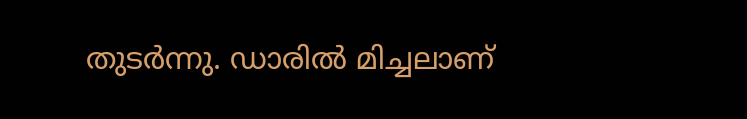തുടര്‍ന്നു. ഡാരില്‍ മിച്ചലാണ്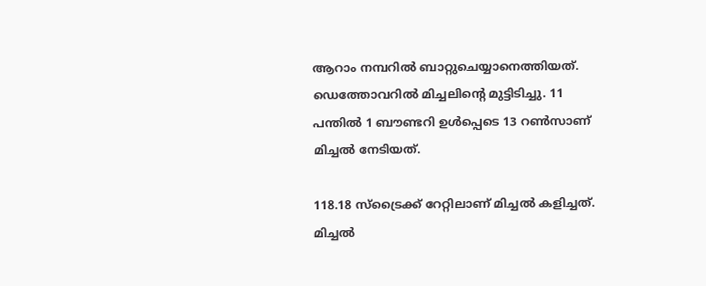ആറാം നമ്പറില്‍ ബാറ്റുചെയ്യാനെത്തിയത്. ഡെത്തോവറില്‍ മിച്ചലിന്റെ മുട്ടിടിച്ചു. 11 പന്തില്‍ 1 ബൗണ്ടറി ഉള്‍പ്പെടെ 13 റണ്‍സാണ് മിച്ചല്‍ നേടിയത്.

118.18 സ്‌ട്രൈക്ക് റേറ്റിലാണ് മിച്ചല്‍ കളിച്ചത്. മിച്ചല്‍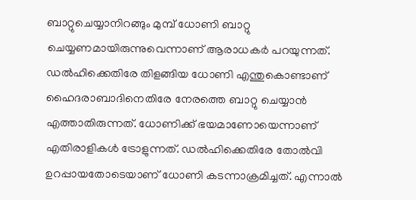ബാറ്റുചെയ്യാനിറങ്ങും മുമ്പ് ധോണി ബാറ്റു ചെയ്യണമായിരുന്നുവെന്നാണ് ആരാധകര്‍ പറയുന്നത്. ഡല്‍ഹിക്കെതിരേ തിളങ്ങിയ ധോണി എന്തുകൊണ്ടാണ് ഹൈദരാബാദിനെതിരേ നേരത്തെ ബാറ്റു ചെയ്യാന്‍ എത്താതിരുന്നത്. ധോണിക്ക് ഭയമാണോയെന്നാണ് എതിരാളികള്‍ ട്രോളുന്നത്. ഡല്‍ഹിക്കെതിരേ തോല്‍വി ഉറപ്പായതോടെയാണ് ധോണി കടന്നാക്രമിച്ചത്. എന്നാല്‍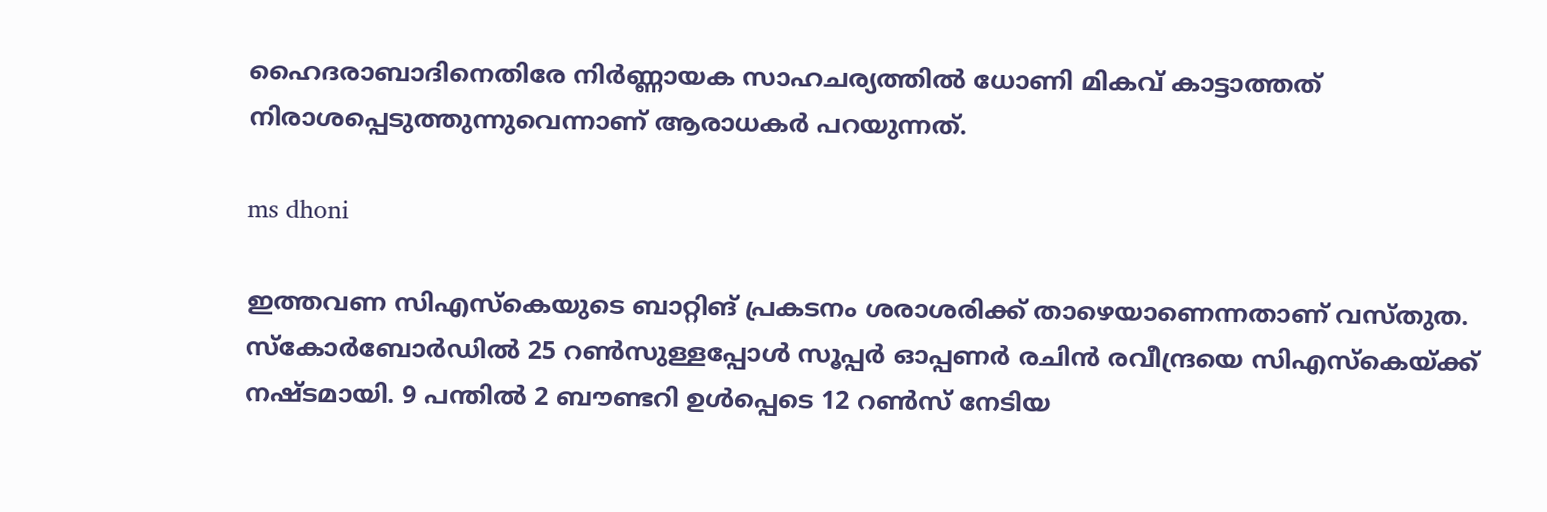ഹൈദരാബാദിനെതിരേ നിര്‍ണ്ണായക സാഹചര്യത്തില്‍ ധോണി മികവ് കാട്ടാത്തത് നിരാശപ്പെടുത്തുന്നുവെന്നാണ് ആരാധകര്‍ പറയുന്നത്.

ms dhoni

ഇത്തവണ സിഎസ്‌കെയുടെ ബാറ്റിങ് പ്രകടനം ശരാശരിക്ക് താഴെയാണെന്നതാണ് വസ്തുത. സ്‌കോര്‍ബോര്‍ഡില്‍ 25 റണ്‍സുള്ളപ്പോള്‍ സൂപ്പര്‍ ഓപ്പണര്‍ രചിന്‍ രവീന്ദ്രയെ സിഎസ്‌കെയ്ക്ക് നഷ്ടമായി. 9 പന്തില്‍ 2 ബൗണ്ടറി ഉള്‍പ്പെടെ 12 റണ്‍സ് നേടിയ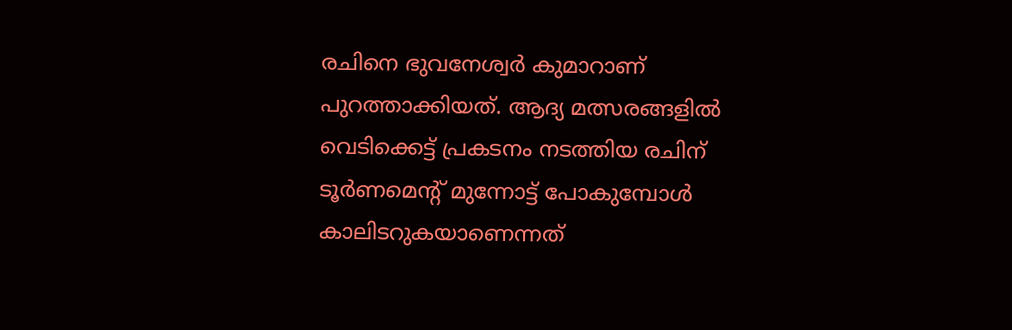രചിനെ ഭുവനേശ്വര്‍ കുമാറാണ് പുറത്താക്കിയത്. ആദ്യ മത്സരങ്ങളില്‍ വെടിക്കെട്ട് പ്രകടനം നടത്തിയ രചിന് ടൂര്‍ണമെന്റ് മുന്നോട്ട് പോകുമ്പോള്‍ കാലിടറുകയാണെന്നത്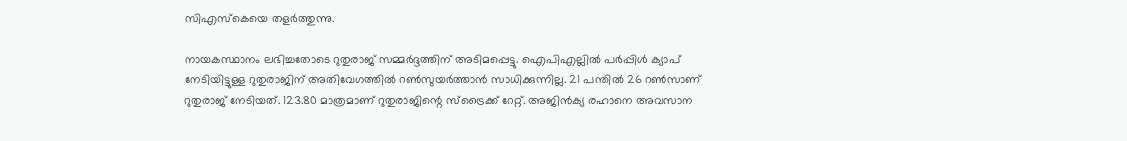സിഎസ്‌കെയെ തളര്‍ത്തുന്നു.

നായകസ്ഥാനം ലഭിച്ചതോടെ റുതുരാജ് സമ്മര്‍ദ്ദത്തിന് അടിമപ്പെട്ടു. ഐപിഎല്ലില്‍ പര്‍പ്പിള്‍ ക്യാപ് നേടിയിട്ടുള്ള റുതുരാജിന് അതിവേഗത്തില്‍ റണ്‍സുയര്‍ത്താന്‍ സാധിക്കുന്നില്ല. 21 പന്തില്‍ 26 റണ്‍സാണ് റുതുരാജ് നേടിയത്. 123.80 മാത്രമാണ് റുതുരാജിന്റെ സ്‌ട്രൈക്ക് റേറ്റ്. അജിന്‍ക്യ രഹാനെ അവസാന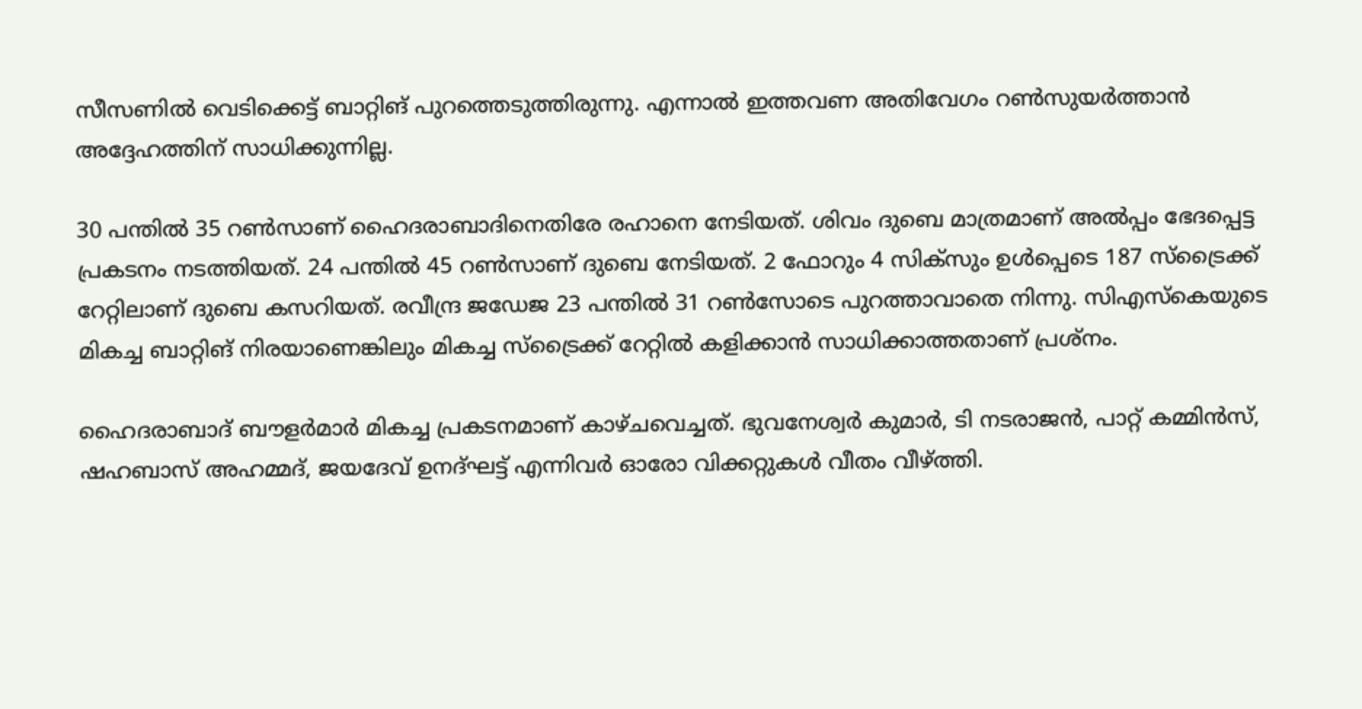സീസണില്‍ വെടിക്കെട്ട് ബാറ്റിങ് പുറത്തെടുത്തിരുന്നു. എന്നാല്‍ ഇത്തവണ അതിവേഗം റണ്‍സുയര്‍ത്താന്‍ അദ്ദേഹത്തിന് സാധിക്കുന്നില്ല.

30 പന്തില്‍ 35 റണ്‍സാണ് ഹൈദരാബാദിനെതിരേ രഹാനെ നേടിയത്. ശിവം ദുബെ മാത്രമാണ് അല്‍പ്പം ഭേദപ്പെട്ട പ്രകടനം നടത്തിയത്. 24 പന്തില്‍ 45 റണ്‍സാണ് ദുബെ നേടിയത്. 2 ഫോറും 4 സിക്‌സും ഉള്‍പ്പെടെ 187 സ്‌ട്രൈക്ക് റേറ്റിലാണ് ദുബെ കസറിയത്. രവീന്ദ്ര ജഡേജ 23 പന്തില്‍ 31 റണ്‍സോടെ പുറത്താവാതെ നിന്നു. സിഎസ്‌കെയുടെ മികച്ച ബാറ്റിങ് നിരയാണെങ്കിലും മികച്ച സ്‌ട്രൈക്ക് റേറ്റില്‍ കളിക്കാന്‍ സാധിക്കാത്തതാണ് പ്രശ്‌നം.

ഹൈദരാബാദ് ബൗളര്‍മാര്‍ മികച്ച പ്രകടനമാണ് കാഴ്ചവെച്ചത്. ഭുവനേശ്വര്‍ കുമാര്‍, ടി നടരാജന്‍, പാറ്റ് കമ്മിന്‍സ്, ഷഹബാസ് അഹമ്മദ്, ജയദേവ് ഉനദ്ഘട്ട് എന്നിവര്‍ ഓരോ വിക്കറ്റുകള്‍ വീതം വീഴ്ത്തി.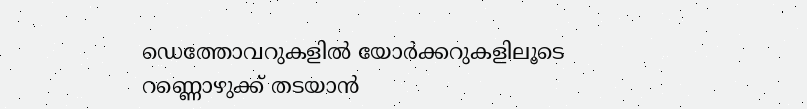ഡെത്തോവറുകളില്‍ യോര്‍ക്കറുകളിലൂടെ റണ്ണൊഴുക്ക് തടയാന്‍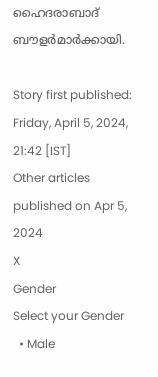ഹൈദരാബാദ് ബൗളര്‍മാര്‍ക്കായി.

Story first published: Friday, April 5, 2024, 21:42 [IST]
Other articles published on Apr 5, 2024
X
Gender
Select your Gender
  • Male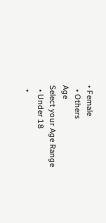• Female
  • Others
Age
Select your Age Range
  • Under 18
  •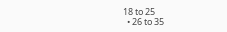18 to 25
  • 26 to 35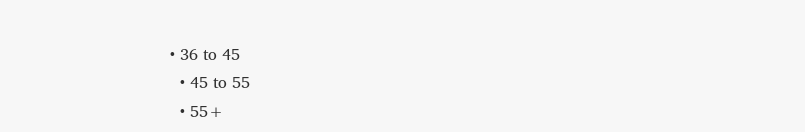• 36 to 45
  • 45 to 55
  • 55+